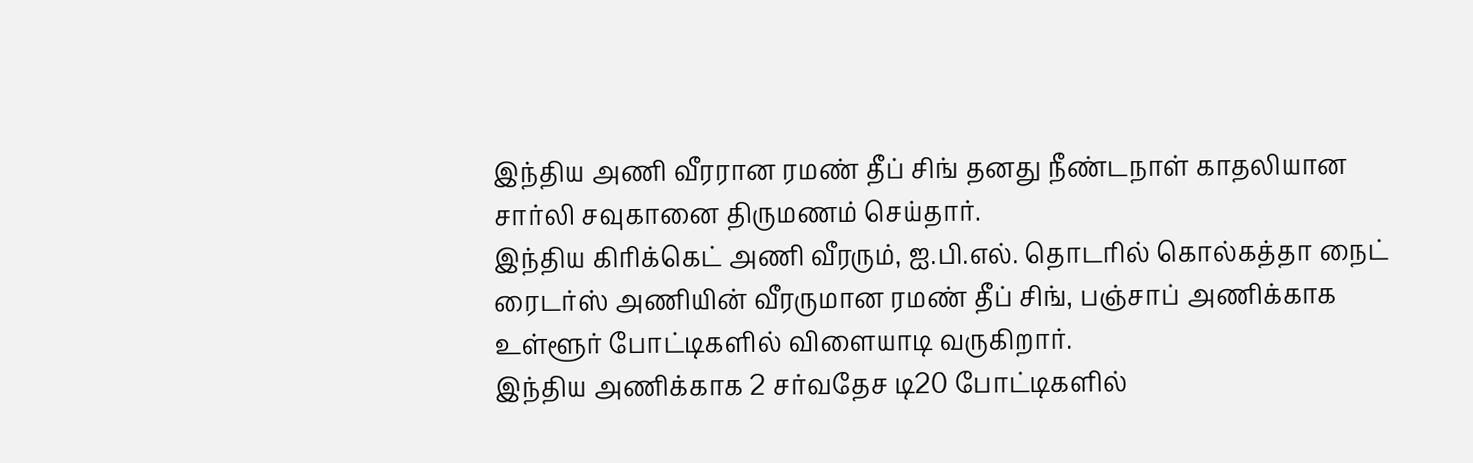இந்திய அணி வீரரான ரமண் தீப் சிங் தனது நீண்டநாள் காதலியான சார்லி சவுகானை திருமணம் செய்தார்.
இந்திய கிரிக்கெட் அணி வீரரும், ஐ.பி.எல். தொடரில் கொல்கத்தா நைட் ரைடர்ஸ் அணியின் வீரருமான ரமண் தீப் சிங், பஞ்சாப் அணிக்காக உள்ளூர் போட்டிகளில் விளையாடி வருகிறார்.
இந்திய அணிக்காக 2 சர்வதேச டி20 போட்டிகளில்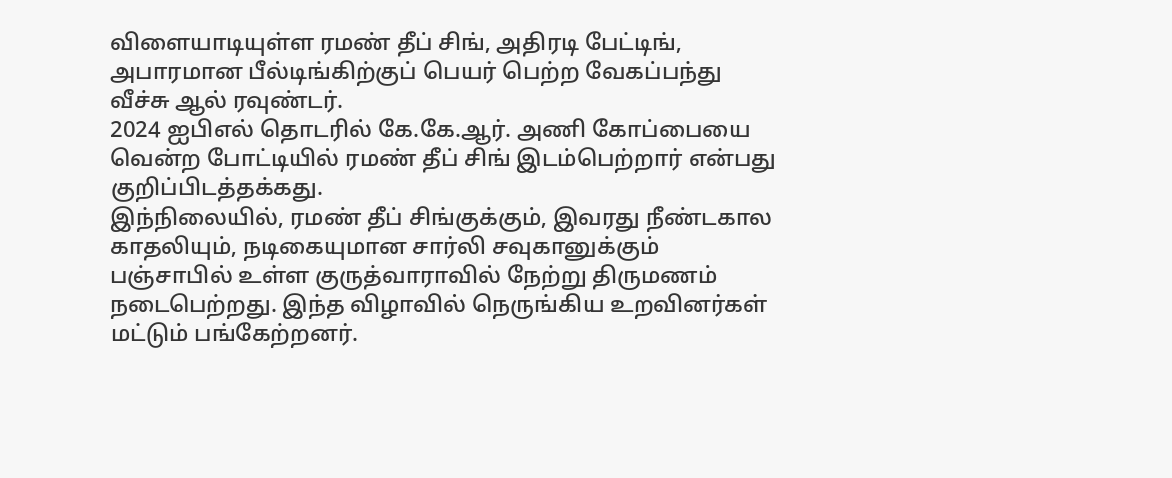விளையாடியுள்ள ரமண் தீப் சிங், அதிரடி பேட்டிங், அபாரமான பீல்டிங்கிற்குப் பெயர் பெற்ற வேகப்பந்து வீச்சு ஆல் ரவுண்டர்.
2024 ஐபிஎல் தொடரில் கே.கே.ஆர். அணி கோப்பையை வென்ற போட்டியில் ரமண் தீப் சிங் இடம்பெற்றார் என்பது குறிப்பிடத்தக்கது.
இந்நிலையில், ரமண் தீப் சிங்குக்கும், இவரது நீண்டகால காதலியும், நடிகையுமான சார்லி சவுகானுக்கும் பஞ்சாபில் உள்ள குருத்வாராவில் நேற்று திருமணம் நடைபெற்றது. இந்த விழாவில் நெருங்கிய உறவினர்கள் மட்டும் பங்கேற்றனர்.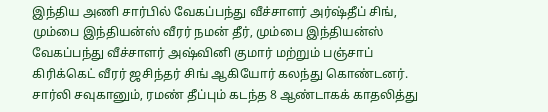இந்திய அணி சார்பில் வேகப்பந்து வீச்சாளர் அர்ஷ்தீப் சிங், மும்பை இந்தியன்ஸ் வீரர் நமன் தீர், மும்பை இந்தியன்ஸ் வேகப்பந்து வீச்சாளர் அஷ்வினி குமார் மற்றும் பஞ்சாப் கிரிக்கெட் வீரர் ஜசிந்தர் சிங் ஆகியோர் கலந்து கொண்டனர்.
சார்லி சவுகானும், ரமண் தீப்பும் கடந்த 8 ஆண்டாகக் காதலித்து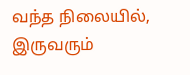வந்த நிலையில், இருவரும்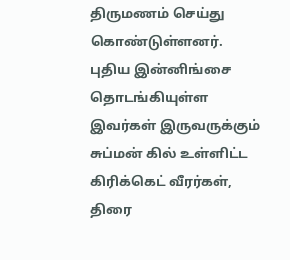திருமணம் செய்து கொண்டுள்ளனர்.
புதிய இன்னிங்சை தொடங்கியுள்ள இவர்கள் இருவருக்கும் சுப்மன் கில் உள்ளிட்ட கிரிக்கெட் வீரர்கள், திரை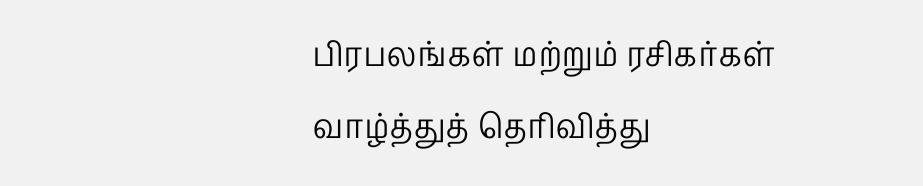பிரபலங்கள் மற்றும் ரசிகர்கள் வாழ்த்துத் தெரிவித்து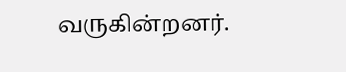வருகின்றனர்.